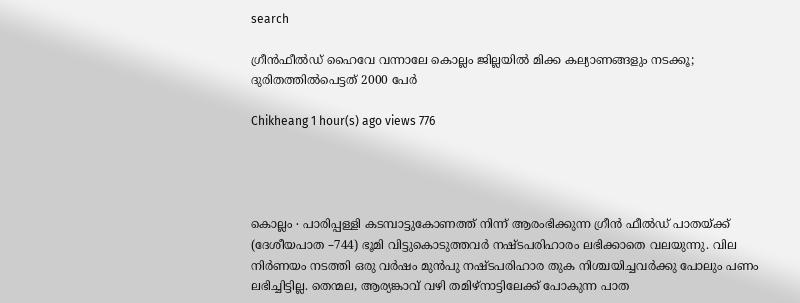search

ഗ്രീൻഫീൽഡ് ഹൈവേ വന്നാലേ കൊല്ലം ജില്ലയിൽ മിക്ക കല്യാണങ്ങളും നടക്കൂ; ദുരിതത്തിൽപെട്ടത് 2000 പേർ

Chikheang 1 hour(s) ago views 776




കൊല്ലം ∙ പാരിപ്പള്ളി കടമ്പാട്ടുകോണത്ത് നിന്ന് ആരംഭിക്കുന്ന ഗ്രീൻ ഫീൽഡ് പാതയ്ക്ക് (ദേശീയപാത –744) ഭൂമി വിട്ടുകൊടുത്തവർ നഷ്ടപരിഹാരം ലഭിക്കാതെ വലയുന്നു. വില നിർണയം നടത്തി ഒരു വർഷം മുൻപു നഷ്ടപരിഹാര തുക നിശ്ചയിച്ചവർക്കു പോലും പണം ലഭിച്ചിട്ടില്ല. തെന്മല, ആര്യങ്കാവ് വഴി തമിഴ്നാട്ടിലേക്ക് പോകുന്ന പാത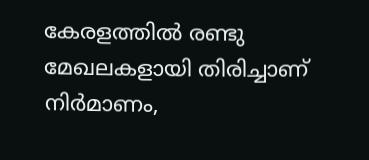കേരളത്തിൽ രണ്ടു മേഖലകളായി തിരിച്ചാണ് നിർമാണം,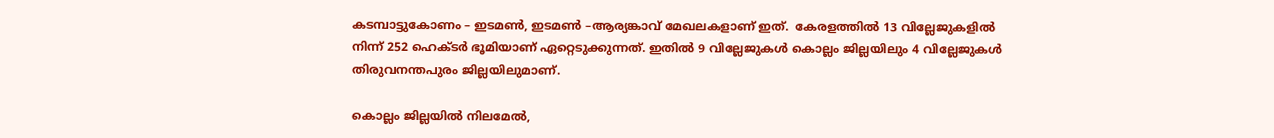കടമ്പാട്ടുകോണം – ഇടമൺ, ഇടമൺ –ആര്യങ്കാവ് മേഖലകളാണ് ഇത്.  കേരളത്തിൽ 13 വില്ലേജുകളി‍ൽ നിന്ന് 252 ഹെക്ടർ ഭൂമിയാണ് ഏറ്റെടുക്കുന്നത്. ഇതിൽ 9 വില്ലേജുകൾ കൊല്ലം ജില്ലയിലും 4 വില്ലേജുകൾ തിരുവനന്തപുരം ജില്ലയിലുമാണ്.

കൊല്ലം ജില്ലയിൽ നിലമേൽ,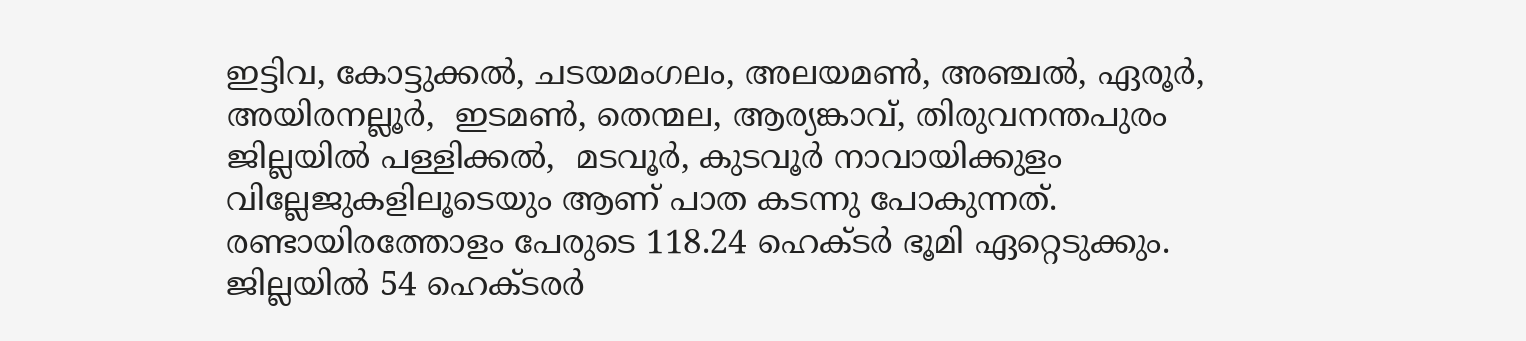ഇട്ടിവ, കോട്ടുക്കൽ, ചടയമംഗലം, അലയമൺ, അഞ്ചൽ, ഏരൂർ, അയിരനല്ലൂർ,  ഇടമൺ, തെന്മല, ആര്യങ്കാവ്, തിരുവനന്തപുരം ജില്ലയിൽ പള്ളിക്കൽ,  മടവൂർ, കുടവൂർ നാവായിക്കുളം വില്ലേജുകളിലൂടെയും ആണ് പാത കടന്നു പോകുന്നത്. രണ്ടായിരത്തോളം പേരുടെ 118.24 ഹെക്ടർ ഭൂമി ഏറ്റെടുക്കും. ജില്ലയിൽ 54 ഹെക്ടര‍ർ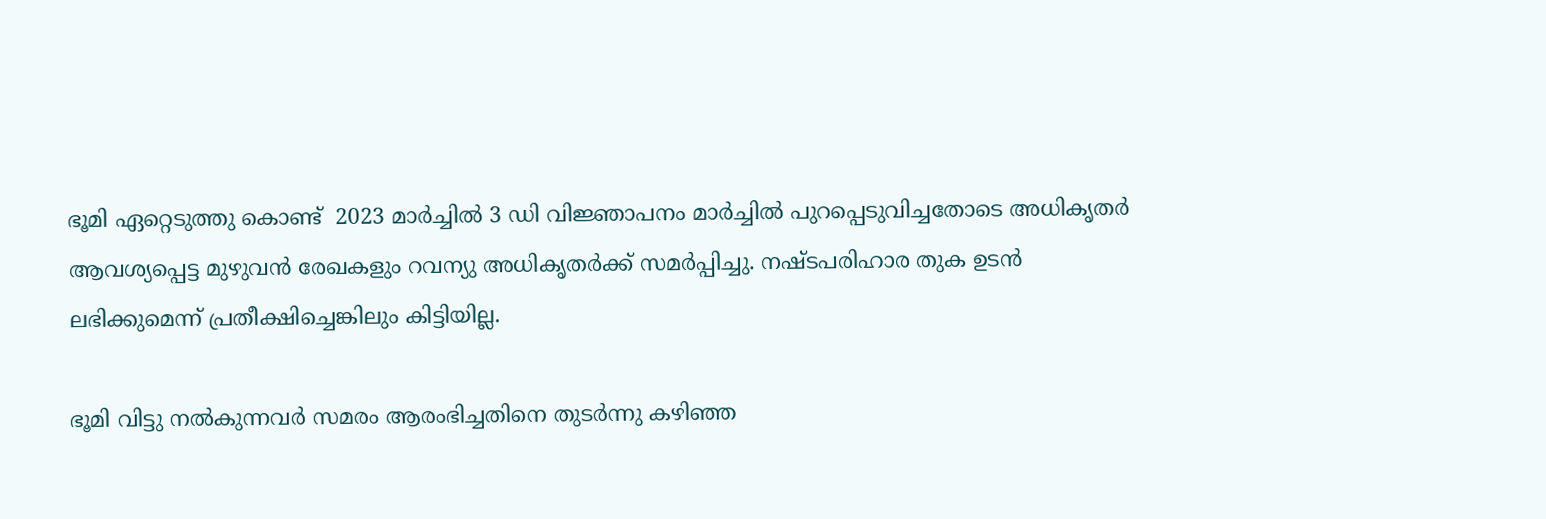ഭൂമി ഏറ്റെടുത്തു കൊണ്ട്  2023 മാർച്ചിൽ 3 ഡി വിജ്ഞാപനം മാർച്ചിൽ പുറപ്പെടുവിച്ചതോടെ അധികൃതർ ആവശ്യപ്പെട്ട മുഴുവൻ രേഖകളും റവന്യു അധികൃതർക്ക് സമർപ്പിച്ചു. നഷ്ടപരിഹാര തുക ഉടൻ ലഭിക്കുമെന്ന് പ്രതീക്ഷിച്ചെങ്കിലും കിട്ടിയില്ല.

ഭൂമി വിട്ടു നൽകുന്നവർ സമരം ആരംഭിച്ചതിനെ തുടർന്നു കഴിഞ്ഞ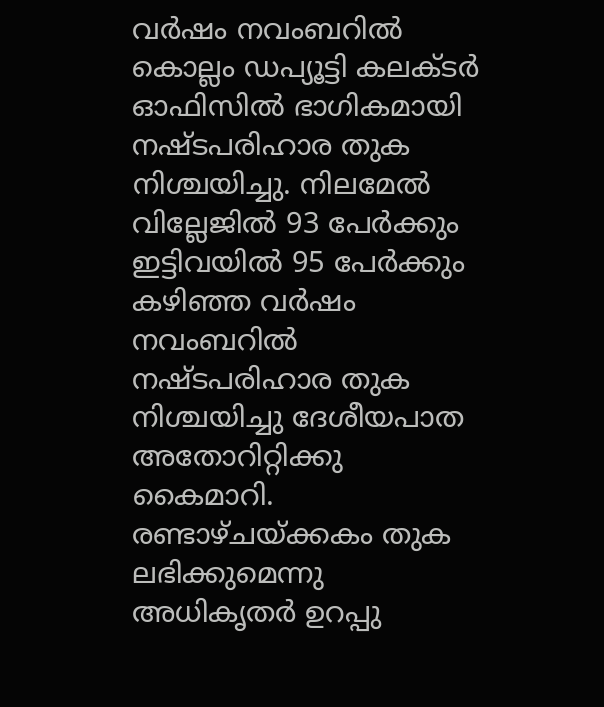വർഷം നവംബറിൽ കൊല്ലം ഡപ്യൂട്ടി കലക്ടർ ഓഫിസിൽ ഭാഗികമായി നഷ്ടപരിഹാര തുക നിശ്ചയിച്ചു. നിലമേൽ വില്ലേജിൽ 93 പേർക്കും ഇട്ടിവയിൽ 95 പേർക്കും കഴിഞ്ഞ വർഷം നവംബറിൽ  നഷ്ടപരിഹാര തുക നിശ്ചയിച്ചു ദേശീയപാത അതോറിറ്റിക്കു കൈമാറി. രണ്ടാഴ്ചയ്ക്കകം തുക ലഭിക്കുമെന്നു അധികൃതർ ഉറപ്പു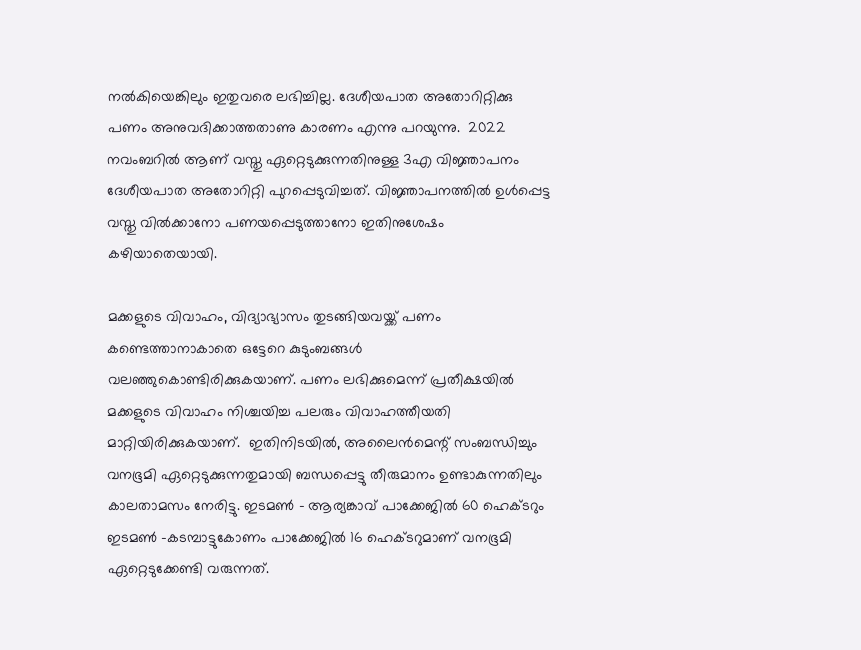നൽകിയെങ്കിലും ഇതുവരെ ലഭിച്ചില്ല. ദേശീയപാത അതോറിറ്റിക്കു പണം അനുവദിക്കാത്തതാണു കാരണം എന്നു പറയുന്നു.  2022 നവംബറിൽ ആണ് വസ്തു ഏറ്റെടുക്കുന്നതിനുള്ള 3എ വിജ്ഞാപനം ദേശീയപാത അതോറിറ്റി പുറപ്പെടുവിച്ചത്. വിജ്ഞാപനത്തിൽ ഉൾപ്പെട്ട വസ്തു വിൽക്കാനോ പണയപ്പെടുത്താനോ ഇതിനുശേഷം കഴിയാതെയായി.

മക്കളുടെ വിവാഹം, വിദ്യാഭ്യാസം തുടങ്ങിയവയ്ക്ക് പണം കണ്ടെത്താനാകാതെ ഒട്ടേറെ കുടുംബങ്ങൾ വലഞ്ഞുകൊണ്ടിരിക്കുകയാണ്. പണം ലഭിക്കുമെന്ന് പ്രതീക്ഷയിൽ മക്കളുടെ വിവാഹം നിശ്ചയിച്ച പലരും വിവാഹത്തീയതി മാറ്റിയിരിക്കുകയാണ്.  ഇതിനിടയിൽ, അലൈൻമെന്റ് സംബന്ധിച്ചും വനഭൂമി ഏറ്റെടുക്കുന്നതുമായി ബന്ധപ്പെട്ടു തീരുമാനം ഉണ്ടാകുന്നതിലും കാലതാമസം നേരിട്ടു. ഇടമൺ – ആര്യങ്കാവ് പാക്കേജിൽ 60 ഹെക്ടറും ഇടമൺ –കടമ്പാട്ടുകോണം പാക്കേജിൽ 16 ഹെക്ടറുമാണ് വനഭൂമി ഏറ്റെടുക്കേണ്ടി വരുന്നത്.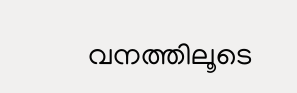വനത്തിലൂടെ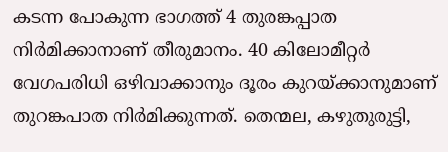കടന്ന പോകുന്ന ഭാഗത്ത് 4 തുരങ്കപ്പാത നിർമിക്കാനാണ് തീരുമാനം. 40 കിലോമീറ്റർ വേഗപരിധി ഒഴിവാക്കാനും ദൂരം കുറയ്ക്കാനുമാണ് തുറങ്കപാത നിർമിക്കുന്നത്. തെന്മല, കഴുതുരുട്ടി,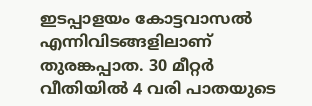ഇടപ്പാളയം കോട്ടവാസൽ എന്നിവിടങ്ങളിലാണ് തുരങ്കപ്പാത. 30 മീറ്റർ വീതിയിൽ 4 വരി പാതയുടെ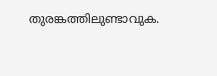തുരങ്കത്തിലുണ്ടാവുക.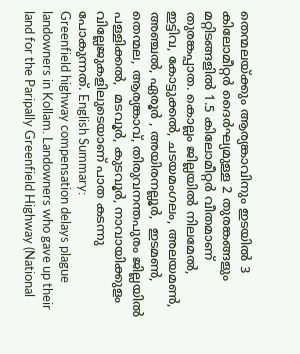തെന്മലയ്ക്കും ആര്യങ്കാവിനും ഇടയിൽ 3 കിലോമീറ്റർ ദൈർഘ്യമുള്ള 2 തുരങ്കങ്ങളും മറ്റിടങ്ങളിൽ 1.5 കിലോമീറ്റർ വീതമാണ് തുരങ്കപ്പാത. കൊല്ലം ജില്ലയിൽ നിലമേൽ, ഇട്ടിവ, കോട്ടുക്കൽ, ചടയമംഗലം, അലയമൺ, അഞ്ചൽ, ഏരൂർ , അയിരനല്ലൂർ,  ഇടമൺ, തെന്മല, ആര്യങ്കാവ്, തിരുവനന്തപുരം ജില്ലയിൽ പള്ളിക്കൽ,  മടവൂർ, കുടവൂർ, നാവായിക്കുളം വില്ലേജുകളിലുടെയാണ് പാത കടന്നു പോകുന്നത്. English Summary:
Greenfield highway compensation delays plague landowners in Kollam. Landowners who gave up their land for the Paripally Greenfield Highway (National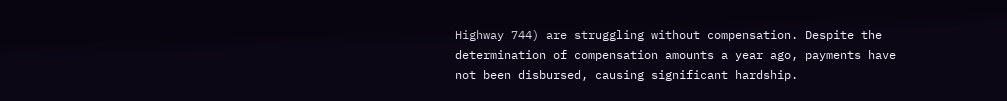Highway 744) are struggling without compensation. Despite the determination of compensation amounts a year ago, payments have not been disbursed, causing significant hardship.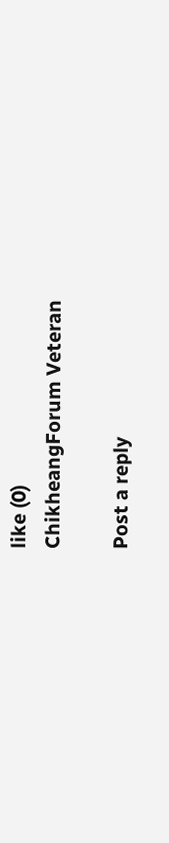like (0)
ChikheangForum Veteran

Post a reply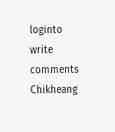loginto write comments
Chikheang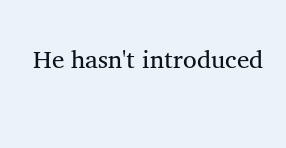He hasn't introduced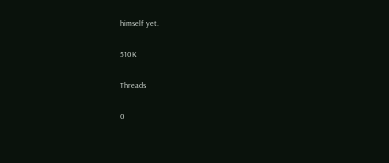himself yet.

510K

Threads

0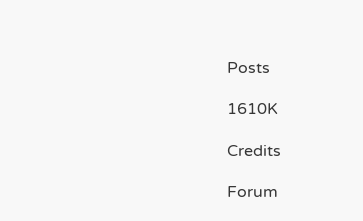Posts

1610K

Credits

Forum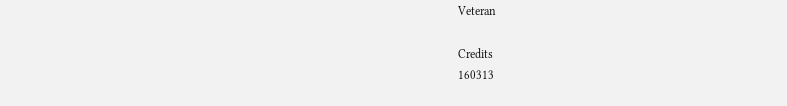Veteran

Credits
160313